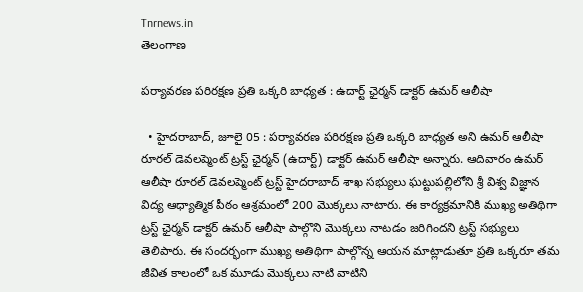Tnrnews.in
తెలంగాణ

పర్యావరణ పరిరక్షణ ప్రతి ఒక్కరి బాధ్యత : ఉదార్ట్ ఛైర్మన్ డాక్టర్ ఉమర్ ఆలీషా

  • హైదరాబాద్, జూలై 05 : పర్యావరణ పరిరక్షణ ప్రతి ఒక్కరి బాధ్యత అని ఉమర్ ఆలీషా రూరల్ డెవలప్మెంట్ ట్రస్ట్ ఛైర్మన్ (ఉదార్ట్) డాక్టర్ ఉమర్ ఆలీషా అన్నారు. ఆదివారం ఉమర్ ఆలీషా రూరల్ డెవలప్మెంట్ ట్రస్ట్ హైదరాబాద్ శాఖ సభ్యులు ఘట్టుపల్లిలోని శ్రీ విశ్వ విజ్ఞాన విద్య ఆధ్యాత్మిక పీఠం ఆశ్రమంలో 200 మొక్కలు నాటారు. ఈ కార్యక్రమానికి ముఖ్య అతిథిగా ట్రస్ట్ ఛైర్మన్ డాక్టర్ ఉమర్ ఆలీషా పాల్గొని మొక్కలు నాటడం జరిగిందని ట్రస్ట్ సభ్యులు తెలిపారు. ఈ సందర్భంగా ముఖ్య అతిథిగా పాల్గొన్న ఆయన మాట్లాడుతూ ప్రతి ఒక్కరూ తమ జీవిత కాలంలో ఒక మూడు మొక్కలు నాటి వాటిని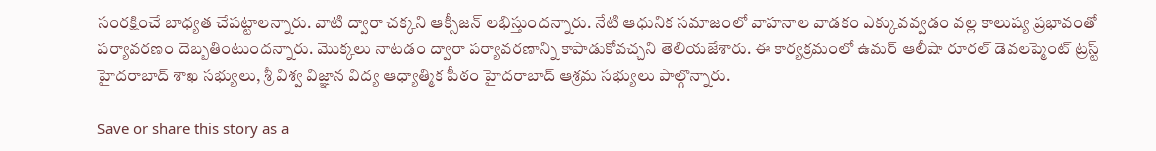సంరక్షించే బాధ్యత చేపట్టాలన్నారు. వాటి ద్వారా చక్కని ఆక్సీజన్ లభిస్తుందన్నారు. నేటి ఆధునిక సమాజంలో వాహనాల వాడకం ఎక్కువవ్వడం వల్ల కాలుష్య ప్రభావంతో పర్యావరణం దెబ్బతింటుందన్నారు. మొక్కలు నాటడం ద్వారా పర్యావరణాన్ని కాపాడుకోవచ్చని తెలియజేశారు. ఈ కార్యక్రమంలో ఉమర్ ఆలీషా రూరల్ డెవలప్మెంట్ ట్రస్ట్ హైదరాబాద్ శాఖ సభ్యులు, శ్రీ విశ్వ విజ్ఞాన విద్య ఆధ్యాత్మిక పీఠం హైదరాబాద్ ఆశ్రమ సభ్యులు పాల్గొన్నారు.

Save or share this story as a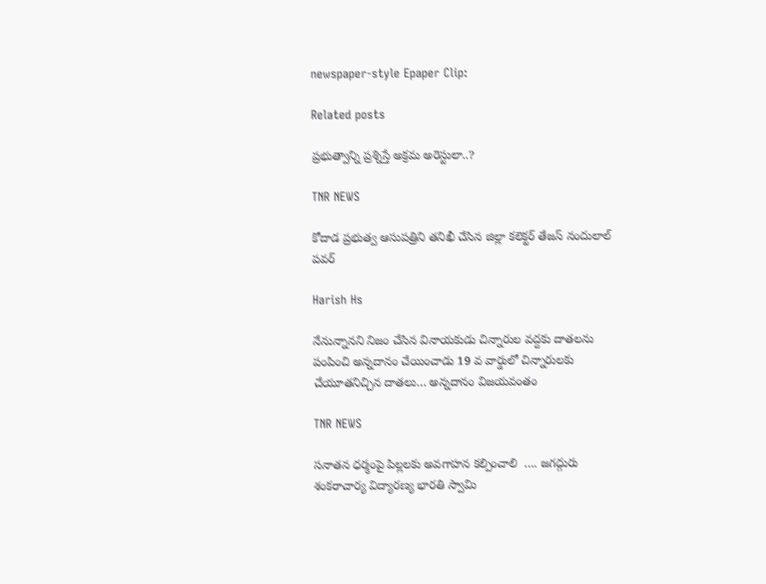newspaper-style Epaper Clip:

Related posts

ప్రభుత్వాన్ని ప్రశ్నిస్తే అక్రమ అరెస్టులా..?

TNR NEWS

కోదాడ ప్రభుత్వ ఆసుపత్రిని తనిఖీ చేసిన జిల్లా కలెక్టర్ తేజస్ నందులాల్ పవర్

Harish Hs

నేనున్నానని నిజం చేసిన వినాయకుడు చిన్నారుల వద్దకు దాతలను పంపించి అన్నదానం చేయించాడు 19 వ వార్డులో చిన్నారులకు చేయూతనిచ్చిన దాతలు… అన్నదానం విజయవంతం

TNR NEWS

సనాతన ధర్మంపై పిల్లలకు అవగాహన కల్పించాలి  …. జగద్గురు శంకరాచార్య విద్యారణ్య భారతి స్వామి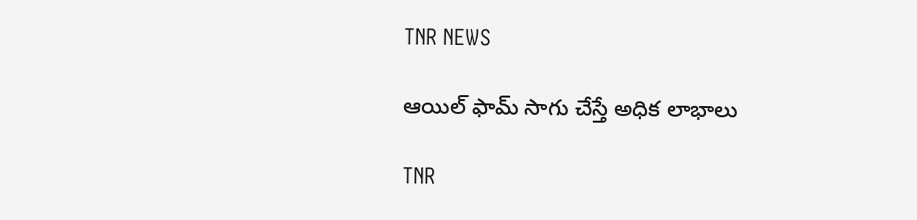TNR NEWS

ఆయిల్ ఫామ్ సాగు చేస్తే అధిక లాభాలు

TNR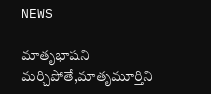NEWS

మాతృభాషని మర్చిపోతే,మాతృమూర్తిని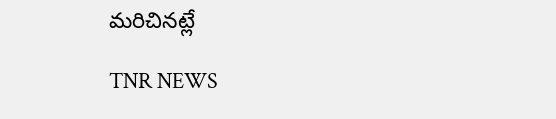మరిచినట్లే

TNR NEWS